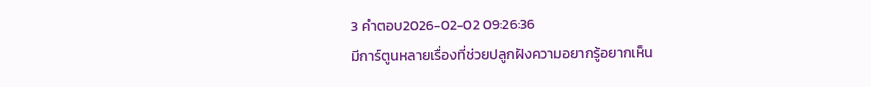3 คำตอบ2026-02-02 09:26:36
มีการ์ตูนหลายเรื่องที่ช่วยปลูกฝังความอยากรู้อยากเห็น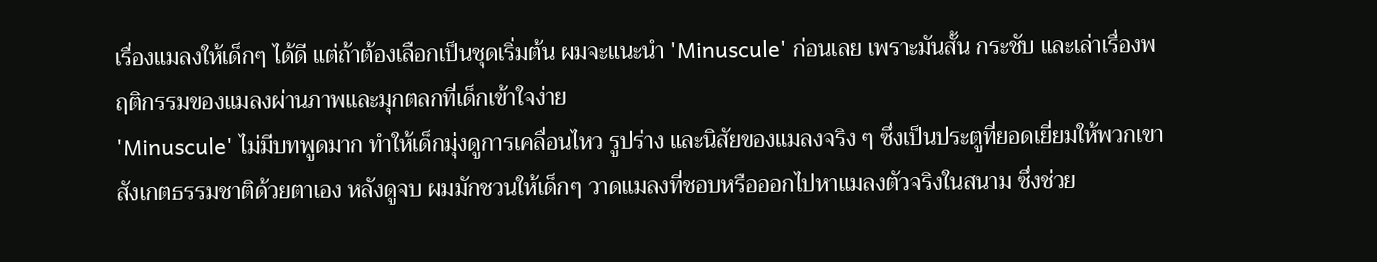เรื่องแมลงให้เด็กๆ ได้ดี แต่ถ้าต้องเลือกเป็นชุดเริ่มต้น ผมจะแนะนำ 'Minuscule' ก่อนเลย เพราะมันสั้น กระชับ และเล่าเรื่องพฤติกรรมของแมลงผ่านภาพและมุกตลกที่เด็กเข้าใจง่าย
'Minuscule' ไม่มีบทพูดมาก ทำให้เด็กมุ่งดูการเคลื่อนไหว รูปร่าง และนิสัยของแมลงจริง ๆ ซึ่งเป็นประตูที่ยอดเยี่ยมให้พวกเขาสังเกตธรรมชาติด้วยตาเอง หลังดูจบ ผมมักชวนให้เด็กๆ วาดแมลงที่ชอบหรือออกไปหาแมลงตัวจริงในสนาม ซึ่งช่วย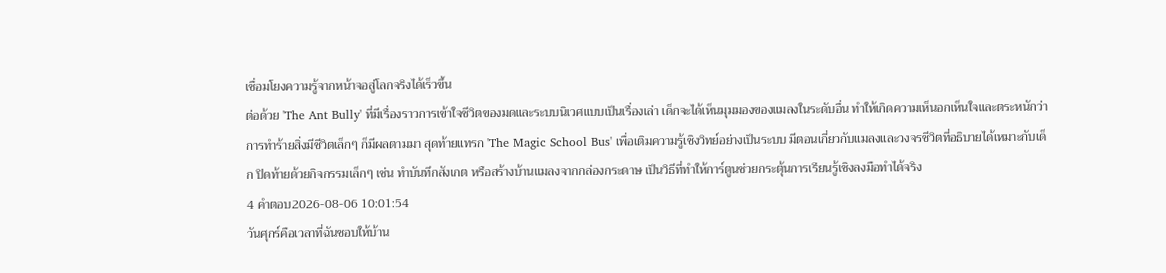เชื่อมโยงความรู้จากหน้าจอสู่โลกจริงได้เร็วขึ้น
ต่อด้วย 'The Ant Bully' ที่มีเรื่องราวการเข้าใจชีวิตของมดและระบบนิเวศแบบเป็นเรื่องเล่า เด็กจะได้เห็นมุมมองของแมลงในระดับอื่น ทำให้เกิดความเห็นอกเห็นใจและตระหนักว่าการทำร้ายสิ่งมีชีวิตเล็กๆ ก็มีผลตามมา สุดท้ายแทรก 'The Magic School Bus' เพื่อเติมความรู้เชิงวิทย์อย่างเป็นระบบ มีตอนเกี่ยวกับแมลงและวงจรชีวิตที่อธิบายได้เหมาะกับเด็ก ปิดท้ายด้วยกิจกรรมเล็กๆ เช่น ทำบันทึกสังเกต หรือสร้างบ้านแมลงจากกล่องกระดาษ เป็นวิธีที่ทำให้การ์ตูนช่วยกระตุ้นการเรียนรู้เชิงลงมือทำได้จริง
4 คำตอบ2026-08-06 10:01:54
วันศุกร์คือเวลาที่ฉันชอบให้บ้าน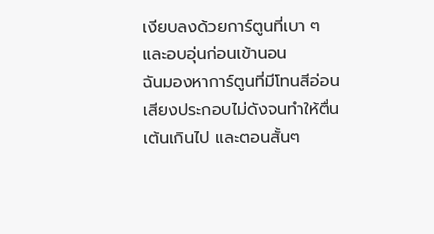เงียบลงด้วยการ์ตูนที่เบา ๆ และอบอุ่นก่อนเข้านอน
ฉันมองหาการ์ตูนที่มีโทนสีอ่อน เสียงประกอบไม่ดังจนทำให้ตื่นเต้นเกินไป และตอนสั้นๆ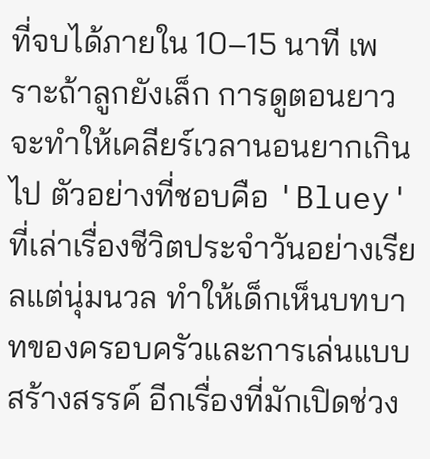ที่จบได้ภายใน 10–15 นาที เพราะถ้าลูกยังเล็ก การดูตอนยาวจะทำให้เคลียร์เวลานอนยากเกินไป ตัวอย่างที่ชอบคือ 'Bluey' ที่เล่าเรื่องชีวิตประจำวันอย่างเรียลแต่นุ่มนวล ทำให้เด็กเห็นบทบาทของครอบครัวและการเล่นแบบสร้างสรรค์ อีกเรื่องที่มักเปิดช่วง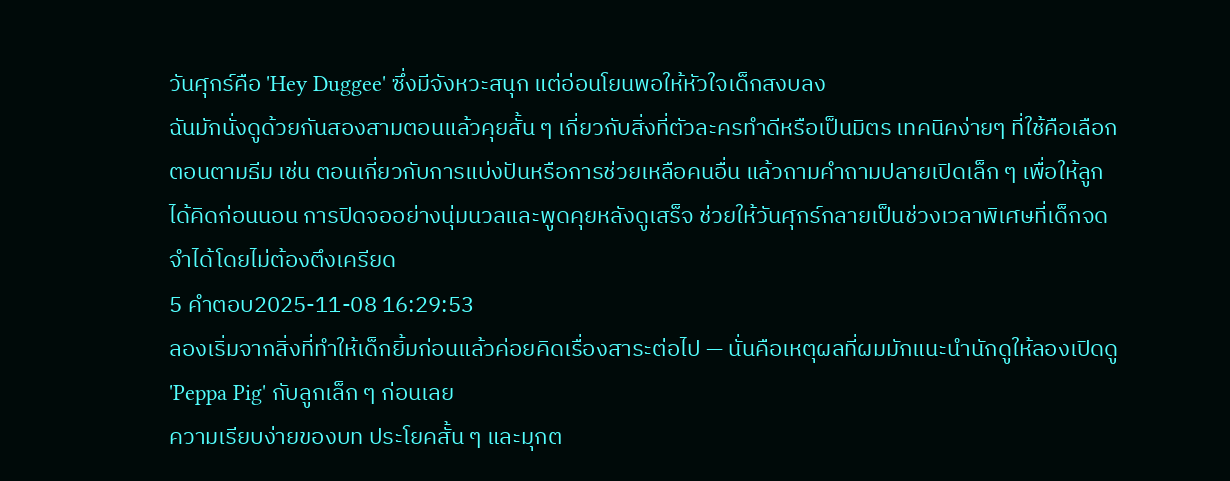วันศุกร์คือ 'Hey Duggee' ซึ่งมีจังหวะสนุก แต่อ่อนโยนพอให้หัวใจเด็กสงบลง
ฉันมักนั่งดูด้วยกันสองสามตอนแล้วคุยสั้น ๆ เกี่ยวกับสิ่งที่ตัวละครทำดีหรือเป็นมิตร เทคนิคง่ายๆ ที่ใช้คือเลือกตอนตามธีม เช่น ตอนเกี่ยวกับการแบ่งปันหรือการช่วยเหลือคนอื่น แล้วถามคำถามปลายเปิดเล็ก ๆ เพื่อให้ลูกได้คิดก่อนนอน การปิดจออย่างนุ่มนวลและพูดคุยหลังดูเสร็จ ช่วยให้วันศุกร์กลายเป็นช่วงเวลาพิเศษที่เด็กจดจำได้โดยไม่ต้องตึงเครียด
5 คำตอบ2025-11-08 16:29:53
ลองเริ่มจากสิ่งที่ทำให้เด็กยิ้มก่อนแล้วค่อยคิดเรื่องสาระต่อไป — นั่นคือเหตุผลที่ผมมักแนะนำนักดูให้ลองเปิดดู 'Peppa Pig' กับลูกเล็ก ๆ ก่อนเลย
ความเรียบง่ายของบท ประโยคสั้น ๆ และมุกต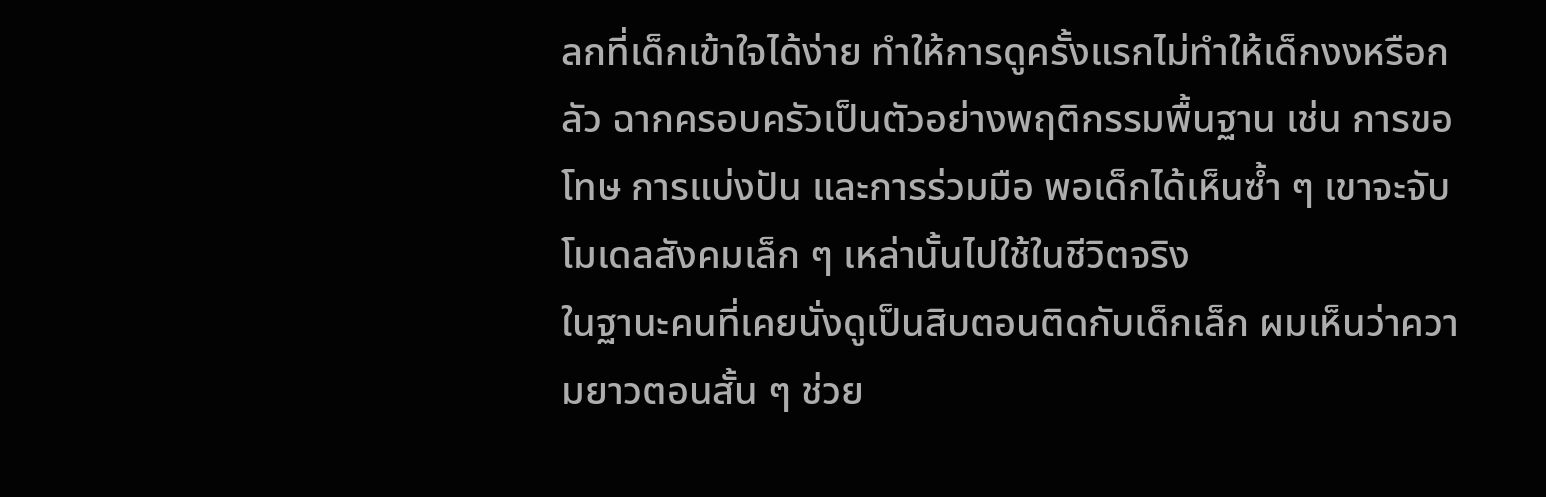ลกที่เด็กเข้าใจได้ง่าย ทำให้การดูครั้งแรกไม่ทำให้เด็กงงหรือกลัว ฉากครอบครัวเป็นตัวอย่างพฤติกรรมพื้นฐาน เช่น การขอโทษ การแบ่งปัน และการร่วมมือ พอเด็กได้เห็นซ้ำ ๆ เขาจะจับโมเดลสังคมเล็ก ๆ เหล่านั้นไปใช้ในชีวิตจริง
ในฐานะคนที่เคยนั่งดูเป็นสิบตอนติดกับเด็กเล็ก ผมเห็นว่าความยาวตอนสั้น ๆ ช่วย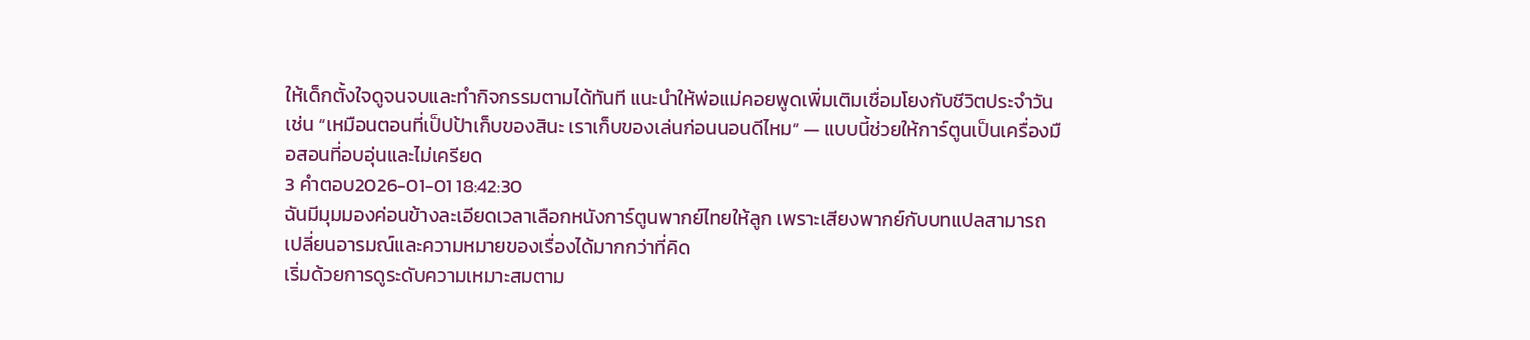ให้เด็กตั้งใจดูจนจบและทำกิจกรรมตามได้ทันที แนะนำให้พ่อแม่คอยพูดเพิ่มเติมเชื่อมโยงกับชีวิตประจำวัน เช่น “เหมือนตอนที่เป็ปป้าเก็บของสินะ เราเก็บของเล่นก่อนนอนดีไหม” — แบบนี้ช่วยให้การ์ตูนเป็นเครื่องมือสอนที่อบอุ่นและไม่เครียด
3 คำตอบ2026-01-01 18:42:30
ฉันมีมุมมองค่อนข้างละเอียดเวลาเลือกหนังการ์ตูนพากย์ไทยให้ลูก เพราะเสียงพากย์กับบทแปลสามารถเปลี่ยนอารมณ์และความหมายของเรื่องได้มากกว่าที่คิด
เริ่มด้วยการดูระดับความเหมาะสมตาม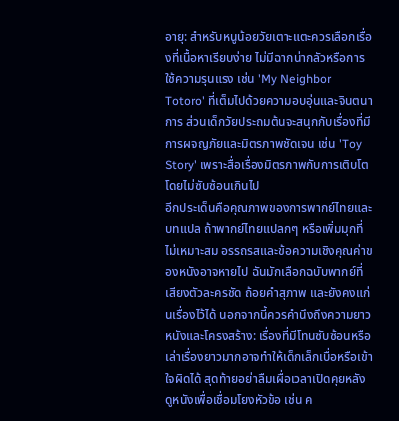อายุ: สำหรับหนูน้อยวัยเตาะแตะควรเลือกเรื่องที่เนื้อหาเรียบง่าย ไม่มีฉากน่ากลัวหรือการใช้ความรุนแรง เช่น 'My Neighbor Totoro' ที่เต็มไปด้วยความอบอุ่นและจินตนาการ ส่วนเด็กวัยประถมต้นจะสนุกกับเรื่องที่มีการผจญภัยและมิตรภาพชัดเจน เช่น 'Toy Story' เพราะสื่อเรื่องมิตรภาพกับการเติบโตโดยไม่ซับซ้อนเกินไป
อีกประเด็นคือคุณภาพของการพากย์ไทยและบทแปล ถ้าพากย์ไทยแปลกๆ หรือเพิ่มมุกที่ไม่เหมาะสม อรรถรสและข้อความเชิงคุณค่าของหนังอาจหายไป ฉันมักเลือกฉบับพากย์ที่เสียงตัวละครชัด ถ้อยคำสุภาพ และยังคงแก่นเรื่องไว้ได้ นอกจากนี้ควรคำนึงถึงความยาวหนังและโครงสร้าง: เรื่องที่มีโทนซับซ้อนหรือเล่าเรื่องยาวมากอาจทำให้เด็กเล็กเบื่อหรือเข้าใจผิดได้ สุดท้ายอย่าลืมเผื่อเวลาเปิดคุยหลังดูหนังเพื่อเชื่อมโยงหัวข้อ เช่น ค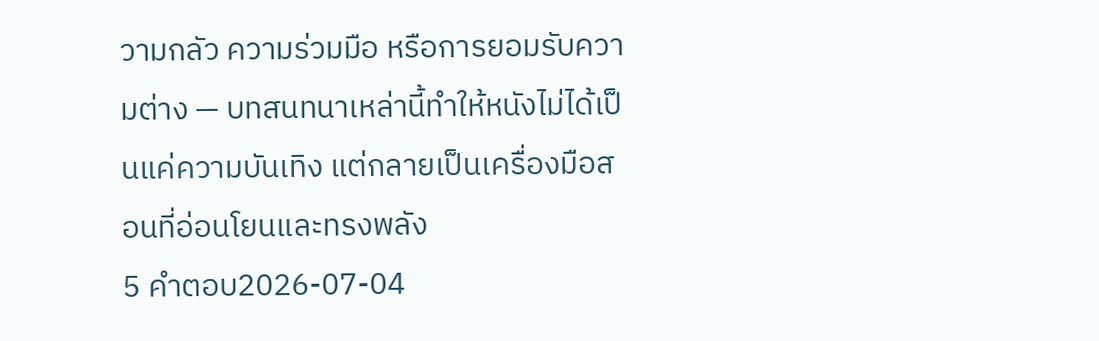วามกลัว ความร่วมมือ หรือการยอมรับความต่าง — บทสนทนาเหล่านี้ทำให้หนังไม่ได้เป็นแค่ความบันเทิง แต่กลายเป็นเครื่องมือสอนที่อ่อนโยนและทรงพลัง
5 คำตอบ2026-07-04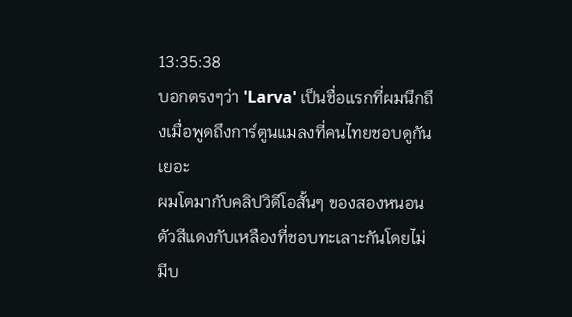13:35:38
บอกตรงๆว่า 'Larva' เป็นชื่อแรกที่ผมนึกถึงเมื่อพูดถึงการ์ตูนแมลงที่คนไทยชอบดูกันเยอะ
ผมโตมากับคลิปวิดีโอสั้นๆ ของสองหนอนตัวสีแดงกับเหลืองที่ชอบทะเลาะกันโดยไม่มีบ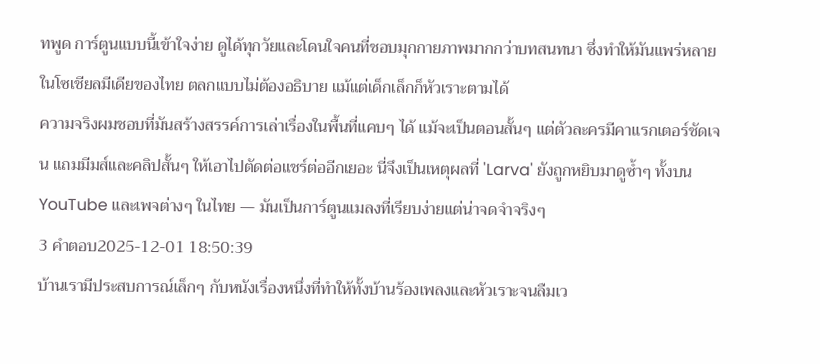ทพูด การ์ตูนแบบนี้เข้าใจง่าย ดูได้ทุกวัยและโดนใจคนที่ชอบมุกกายภาพมากกว่าบทสนทนา ซึ่งทำให้มันแพร่หลายในโซเชียลมีเดียของไทย ตลกแบบไม่ต้องอธิบาย แม้แต่เด็กเล็กก็หัวเราะตามได้
ความจริงผมชอบที่มันสร้างสรรค์การเล่าเรื่องในพื้นที่แคบๆ ได้ แม้จะเป็นตอนสั้นๆ แต่ตัวละครมีคาแรกเตอร์ชัดเจน แถมมีมส์และคลิปสั้นๆ ให้เอาไปตัดต่อแชร์ต่ออีกเยอะ นี่จึงเป็นเหตุผลที่ 'Larva' ยังถูกหยิบมาดูซ้ำๆ ทั้งบน YouTube และเพจต่างๆ ในไทย — มันเป็นการ์ตูนแมลงที่เรียบง่ายแต่น่าจดจำจริงๆ
3 คำตอบ2025-12-01 18:50:39
บ้านเรามีประสบการณ์เล็กๆ กับหนังเรื่องหนึ่งที่ทำให้ทั้งบ้านร้องเพลงและหัวเราะจนลืมเว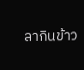ลากินข้าว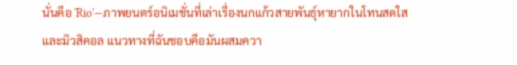นั่นคือ 'Rio'—ภาพยนตร์อนิเมชั่นที่เล่าเรื่องนกแก้วสายพันธุ์หายากในโทนสดใสและมิวสิคอล แนวทางที่ฉันชอบคือมันผสมควา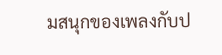มสนุกของเพลงกับป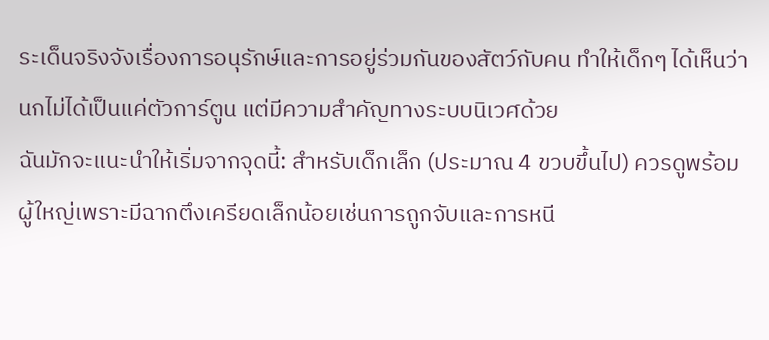ระเด็นจริงจังเรื่องการอนุรักษ์และการอยู่ร่วมกันของสัตว์กับคน ทำให้เด็กๆ ได้เห็นว่านกไม่ได้เป็นแค่ตัวการ์ตูน แต่มีความสำคัญทางระบบนิเวศด้วย
ฉันมักจะแนะนำให้เริ่มจากจุดนี้: สำหรับเด็กเล็ก (ประมาณ 4 ขวบขึ้นไป) ควรดูพร้อมผู้ใหญ่เพราะมีฉากตึงเครียดเล็กน้อยเช่นการถูกจับและการหนี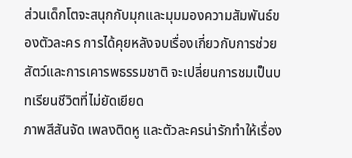ส่วนเด็กโตจะสนุกกับมุกและมุมมองความสัมพันธ์ของตัวละคร การได้คุยหลังจบเรื่องเกี่ยวกับการช่วยสัตว์และการเคารพธรรมชาติ จะเปลี่ยนการชมเป็นบทเรียนชีวิตที่ไม่ยัดเยียด
ภาพสีสันจัด เพลงติดหู และตัวละครน่ารักทำให้เรื่อง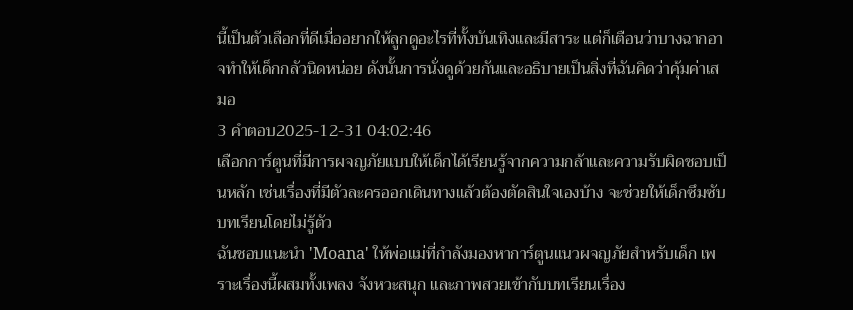นี้เป็นตัวเลือกที่ดีเมื่ออยากให้ลูกดูอะไรที่ทั้งบันเทิงและมีสาระ แต่ก็เตือนว่าบางฉากอาจทำให้เด็กกลัวนิดหน่อย ดังนั้นการนั่งดูด้วยกันและอธิบายเป็นสิ่งที่ฉันคิดว่าคุ้มค่าเสมอ
3 คำตอบ2025-12-31 04:02:46
เลือกการ์ตูนที่มีการผจญภัยแบบให้เด็กได้เรียนรู้จากความกล้าและความรับผิดชอบเป็นหลัก เช่นเรื่องที่มีตัวละครออกเดินทางแล้วต้องตัดสินใจเองบ้าง จะช่วยให้เด็กซึมซับบทเรียนโดยไม่รู้ตัว
ฉันชอบแนะนำ 'Moana' ให้พ่อแม่ที่กำลังมองหาการ์ตูนแนวผจญภัยสำหรับเด็ก เพราะเรื่องนี้ผสมทั้งเพลง จังหวะสนุก และภาพสวยเข้ากับบทเรียนเรื่อง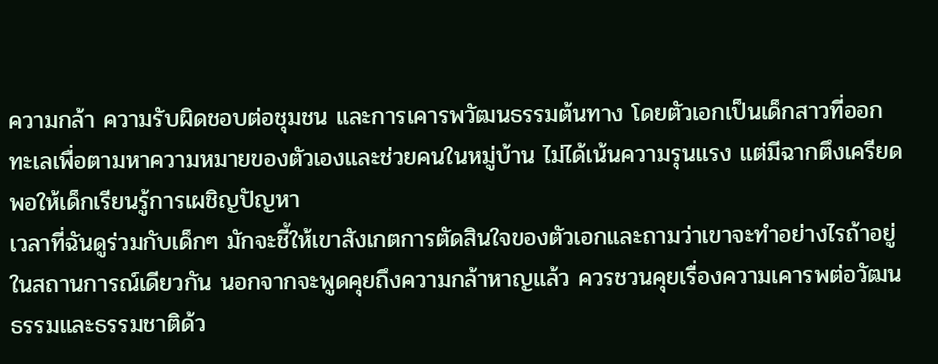ความกล้า ความรับผิดชอบต่อชุมชน และการเคารพวัฒนธรรมต้นทาง โดยตัวเอกเป็นเด็กสาวที่ออกทะเลเพื่อตามหาความหมายของตัวเองและช่วยคนในหมู่บ้าน ไม่ได้เน้นความรุนแรง แต่มีฉากตึงเครียดพอให้เด็กเรียนรู้การเผชิญปัญหา
เวลาที่ฉันดูร่วมกับเด็กๆ มักจะชี้ให้เขาสังเกตการตัดสินใจของตัวเอกและถามว่าเขาจะทำอย่างไรถ้าอยู่ในสถานการณ์เดียวกัน นอกจากจะพูดคุยถึงความกล้าหาญแล้ว ควรชวนคุยเรื่องความเคารพต่อวัฒนธรรมและธรรมชาติด้ว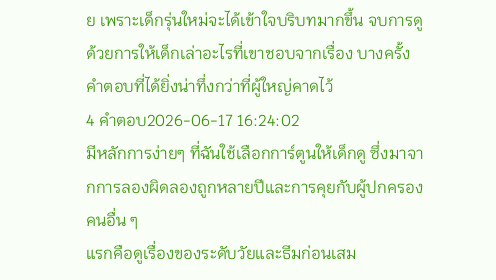ย เพราะเด็กรุ่นใหม่จะได้เข้าใจบริบทมากขึ้น จบการดูด้วยการให้เด็กเล่าอะไรที่เขาชอบจากเรื่อง บางครั้งคำตอบที่ได้ยิ่งน่าทึ่งกว่าที่ผู้ใหญ่คาดไว้
4 คำตอบ2026-06-17 16:24:02
มีหลักการง่ายๆ ที่ฉันใช้เลือกการ์ตูนให้เด็กดู ซึ่งมาจากการลองผิดลองถูกหลายปีและการคุยกับผู้ปกครองคนอื่น ๆ
แรกคือดูเรื่องของระดับวัยและธีมก่อนเสม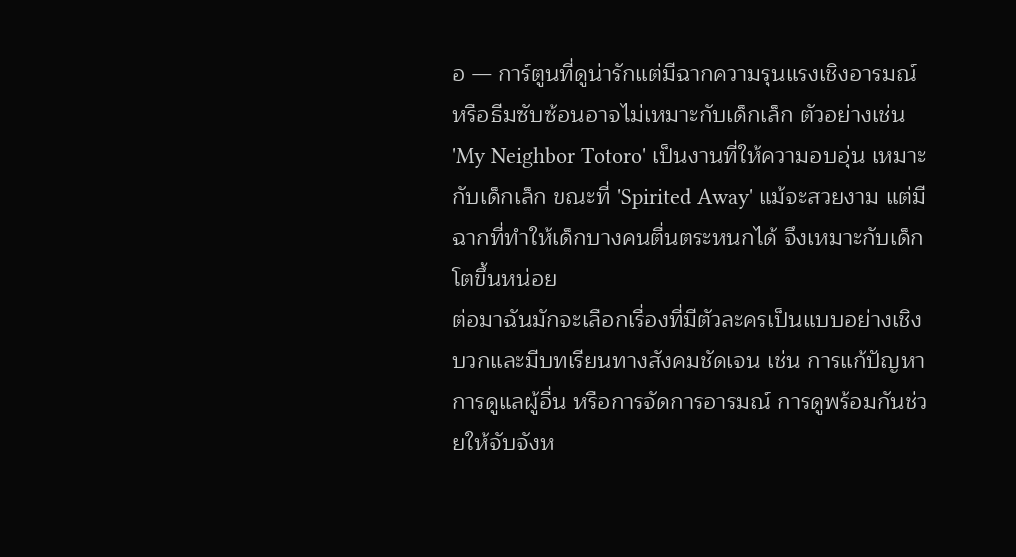อ — การ์ตูนที่ดูน่ารักแต่มีฉากความรุนแรงเชิงอารมณ์หรือธีมซับซ้อนอาจไม่เหมาะกับเด็กเล็ก ตัวอย่างเช่น 'My Neighbor Totoro' เป็นงานที่ให้ความอบอุ่น เหมาะกับเด็กเล็ก ขณะที่ 'Spirited Away' แม้จะสวยงาม แต่มีฉากที่ทำให้เด็กบางคนตื่นตระหนกได้ จึงเหมาะกับเด็กโตขึ้นหน่อย
ต่อมาฉันมักจะเลือกเรื่องที่มีตัวละครเป็นแบบอย่างเชิงบวกและมีบทเรียนทางสังคมชัดเจน เช่น การแก้ปัญหา การดูแลผู้อื่น หรือการจัดการอารมณ์ การดูพร้อมกันช่วยให้จับจังห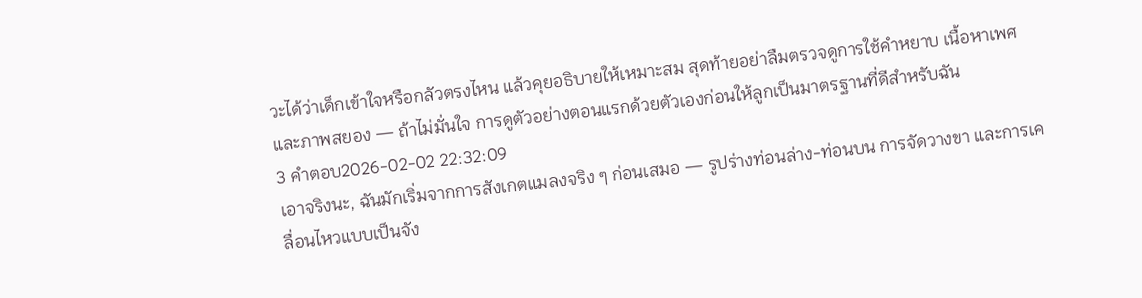วะได้ว่าเด็กเข้าใจหรือกลัวตรงไหน แล้วคุยอธิบายให้เหมาะสม สุดท้ายอย่าลืมตรวจดูการใช้คำหยาบ เนื้อหาเพศ และภาพสยอง — ถ้าไม่มั่นใจ การดูตัวอย่างตอนแรกด้วยตัวเองก่อนให้ลูกเป็นมาตรฐานที่ดีสำหรับฉัน
3 คำตอบ2026-02-02 22:32:09
เอาจริงนะ, ฉันมักเริ่มจากการสังเกตแมลงจริง ๆ ก่อนเสมอ — รูปร่างท่อนล่าง-ท่อนบน การจัดวางขา และการเคลื่อนไหวแบบเป็นจัง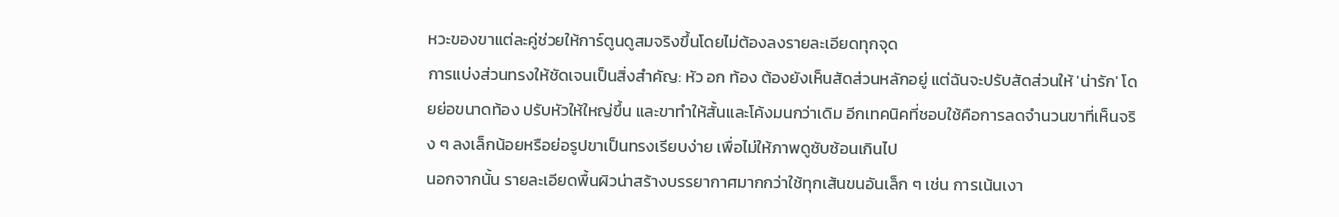หวะของขาแต่ละคู่ช่วยให้การ์ตูนดูสมจริงขึ้นโดยไม่ต้องลงรายละเอียดทุกจุด
การแบ่งส่วนทรงให้ชัดเจนเป็นสิ่งสำคัญ: หัว อก ท้อง ต้องยังเห็นสัดส่วนหลักอยู่ แต่ฉันจะปรับสัดส่วนให้ 'น่ารัก' โดยย่อขนาดท้อง ปรับหัวให้ใหญ่ขึ้น และขาทำให้สั้นและโค้งมนกว่าเดิม อีกเทคนิคที่ชอบใช้คือการลดจำนวนขาที่เห็นจริง ๆ ลงเล็กน้อยหรือย่อรูปขาเป็นทรงเรียบง่าย เพื่อไม่ให้ภาพดูซับซ้อนเกินไป
นอกจากนั้น รายละเอียดพื้นผิวน่าสร้างบรรยากาศมากกว่าใช้ทุกเส้นขนอันเล็ก ๆ เช่น การเน้นเงา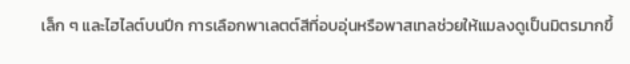เล็ก ๆ และไฮไลต์บนปีก การเลือกพาเลตต์สีที่อบอุ่นหรือพาสเทลช่วยให้แมลงดูเป็นมิตรมากขึ้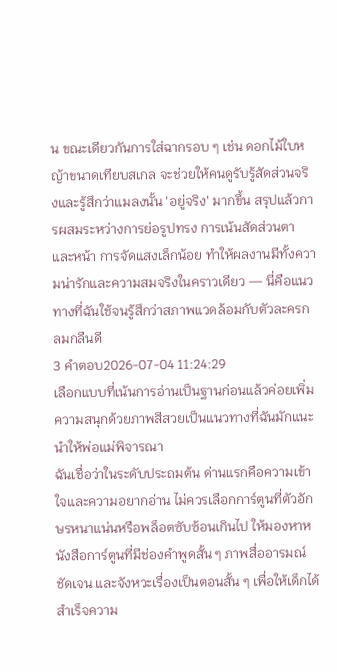น ขณะเดียวกันการใส่ฉากรอบ ๆ เช่น ดอกไม้ใบหญ้าขนาดเทียบสเกล จะช่วยให้คนดูรับรู้สัดส่วนจริงและรู้สึกว่าแมลงนั้น 'อยู่จริง' มากขึ้น สรุปแล้วการผสมระหว่างการย่อรูปทรง การเน้นสัดส่วนตาและหน้า การจัดแสงเล็กน้อย ทำให้ผลงานมีทั้งความน่ารักและความสมจริงในคราวเดียว — นี่คือแนวทางที่ฉันใช้จนรู้สึกว่าสภาพแวดล้อมกับตัวละครกลมกลืนดี
3 คำตอบ2026-07-04 11:24:29
เลือกแบบที่เน้นการอ่านเป็นฐานก่อนแล้วค่อยเพิ่มความสนุกด้วยภาพสีสวยเป็นแนวทางที่ฉันมักแนะนำให้พ่อแม่พิจารณา
ฉันเชื่อว่าในระดับประถมต้น ด่านแรกคือความเข้าใจและความอยากอ่าน ไม่ควรเลือกการ์ตูนที่ตัวอักษรหนาแน่นหรือพล็อตซับซ้อนเกินไป ให้มองหาหนังสือการ์ตูนที่มีช่องคำพูดสั้น ๆ ภาพสื่ออารมณ์ชัดเจน และจังหวะเรื่องเป็นตอนสั้น ๆ เพื่อให้เด็กได้สำเร็จความ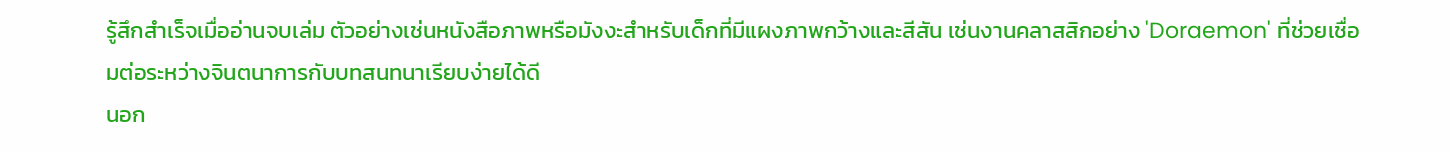รู้สึกสำเร็จเมื่ออ่านจบเล่ม ตัวอย่างเช่นหนังสือภาพหรือมังงะสำหรับเด็กที่มีแผงภาพกว้างและสีสัน เช่นงานคลาสสิกอย่าง 'Doraemon' ที่ช่วยเชื่อมต่อระหว่างจินตนาการกับบทสนทนาเรียบง่ายได้ดี
นอก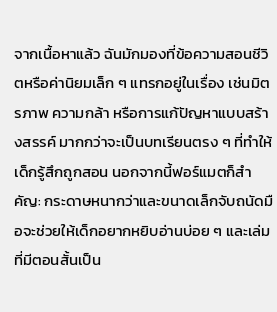จากเนื้อหาแล้ว ฉันมักมองที่ข้อความสอนชีวิตหรือค่านิยมเล็ก ๆ แทรกอยู่ในเรื่อง เช่นมิตรภาพ ความกล้า หรือการแก้ปัญหาแบบสร้างสรรค์ มากกว่าจะเป็นบทเรียนตรง ๆ ที่ทำให้เด็กรู้สึกถูกสอน นอกจากนี้ฟอร์แมตก็สำคัญ: กระดาษหนากว่าและขนาดเล็กจับถนัดมือจะช่วยให้เด็กอยากหยิบอ่านบ่อย ๆ และเล่มที่มีตอนสั้นเป็น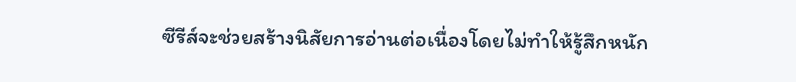ซีรีส์จะช่วยสร้างนิสัยการอ่านต่อเนื่องโดยไม่ทำให้รู้สึกหนัก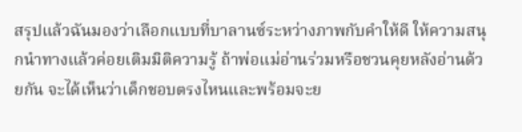สรุปแล้วฉันมองว่าเลือกแบบที่บาลานซ์ระหว่างภาพกับคำให้ดี ให้ความสนุกนำทางแล้วค่อยเติมมิติความรู้ ถ้าพ่อแม่อ่านร่วมหรือชวนคุยหลังอ่านด้วยกัน จะได้เห็นว่าเด็กชอบตรงไหนและพร้อมจะย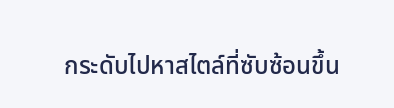กระดับไปหาสไตล์ที่ซับซ้อนขึ้น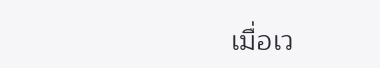เมื่อเว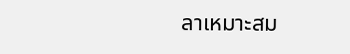ลาเหมาะสม